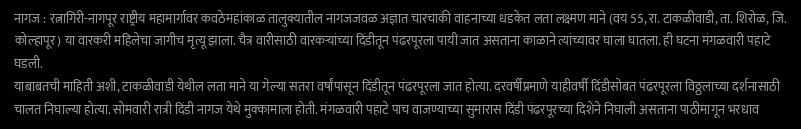नागज : रत्नागिरी-नागपूर राष्ट्रीय महामार्गावर कवठेमहांकाळ तालुक्यातील नागजजवळ अज्ञात चारचाकी वाहनाच्या धडकेत लता लक्ष्मण माने (वय 55, रा. टाकळीवाडी, ता. शिरोळ, जि. कोल्हापूर) या वारकरी महिलेचा जागीच मृत्यू झाला. चैत्र वारीसाठी वारकऱ्यांच्या दिंडीतून पंढरपूरला पायी जात असताना काळाने त्यांच्यावर घाला घातला. ही घटना मंगळवारी पहाटे घडली.
याबाबतची माहिती अशी, टाकळीवाडी येथील लता माने या गेल्या सतरा वर्षांपासून दिंडीतून पंढरपूरला जात होत्या. दरवर्षीप्रमाणे याहीवर्षी दिंडीसोबत पंढरपूरला विठ्ठलाच्या दर्शनासाठी चालत निघाल्या होत्या. सोमवारी रात्री दिंडी नागज येथे मुक्कामाला होती. मंगळवारी पहाटे पाच वाजण्याच्या सुमारास दिंडी पंढरपूरच्या दिशेने निघाली असताना पाठीमागून भरधाव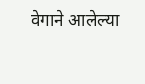वेगाने आलेल्या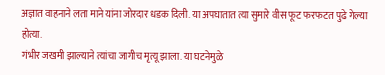अज्ञात वाहनाने लता माने यांना जोरदार धडक दिली. या अपघातात त्या सुमारे वीस फूट फरफटत पुढे गेल्या होत्या.
गंभीर जखमी झाल्याने त्यांचा जागीच मृत्यू झाला. या घटनेमुळे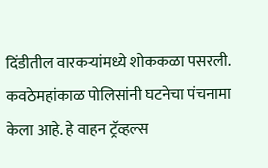दिंडीतील वारकऱ्यांमध्ये शोककळा पसरली. कवठेमहांकाळ पोलिसांनी घटनेचा पंचनामा केला आहे. हे वाहन ट्रॅव्हल्स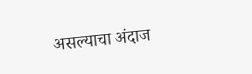असल्याचा अंदाज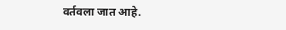वर्तवला जात आहे.